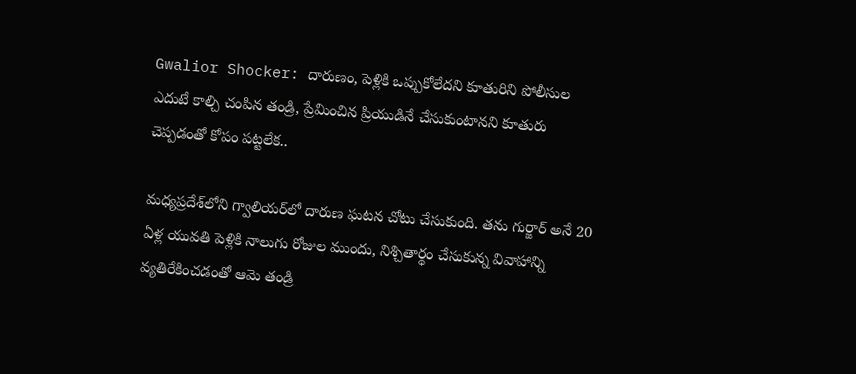Gwalior Shocker: దారుణం, పెళ్లికి ఒప్పుకోలేదని కూతురిని పోలీసుల ఎదుటే కాల్చి చంపిన తండ్రి, ప్రేమించిన ప్రియుడినే చేసుకుంటానని కూతురు చెప్పడంతో కోపం పట్టలేక..

మధ్యప్రదేశ్‌లోని గ్వాలియర్‌లో దారుణ ఘటన చోటు చేసుకుంది. తను గుర్జార్ అనే 20 ఏళ్ల యువతి పెళ్లికి నాలుగు రోజుల ముందు, నిశ్చితార్థం చేసుకున్న వివాహాన్ని వ్యతిరేకించడంతో ఆమె తండ్రి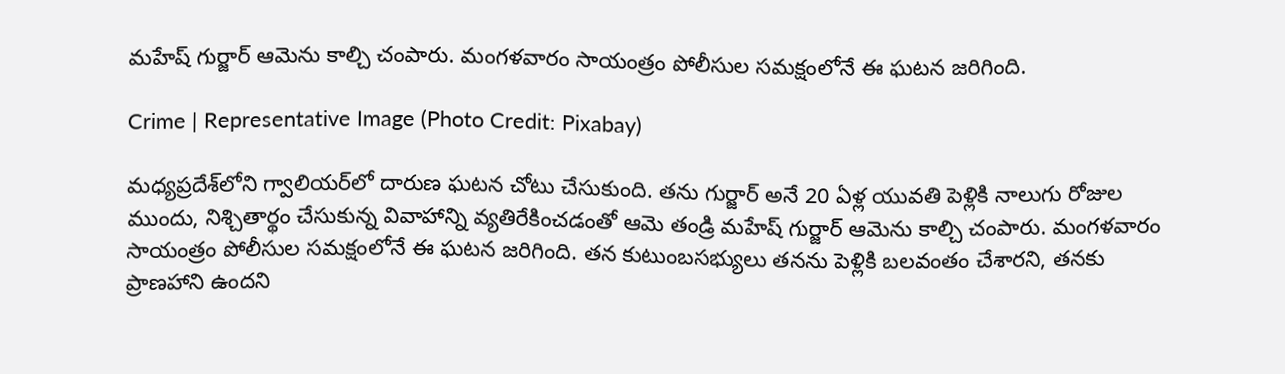మహేష్ గుర్జార్ ఆమెను కాల్చి చంపారు. మంగళవారం సాయంత్రం పోలీసుల సమక్షంలోనే ఈ ఘటన జరిగింది.

Crime | Representative Image (Photo Credit: Pixabay)

మధ్యప్రదేశ్‌లోని గ్వాలియర్‌లో దారుణ ఘటన చోటు చేసుకుంది. తను గుర్జార్ అనే 20 ఏళ్ల యువతి పెళ్లికి నాలుగు రోజుల ముందు, నిశ్చితార్థం చేసుకున్న వివాహాన్ని వ్యతిరేకించడంతో ఆమె తండ్రి మహేష్ గుర్జార్ ఆమెను కాల్చి చంపారు. మంగళవారం సాయంత్రం పోలీసుల సమక్షంలోనే ఈ ఘటన జరిగింది. తన కుటుంబసభ్యులు తనను పెళ్లికి బలవంతం చేశారని, తనకు ప్రాణహాని ఉందని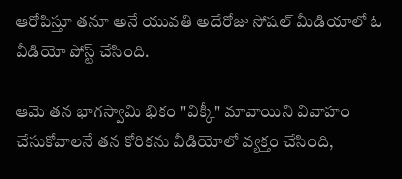ఆరోపిస్తూ తనూ అనే యువతి అదేరోజు సోషల్ మీడియాలో ఓ వీడియో పోస్ట్ చేసింది.

ఆమె తన భాగస్వామి భికం "విక్కీ" మావాయిని వివాహం చేసుకోవాలనే తన కోరికను వీడియోలో వ్యక్తం చేసింది,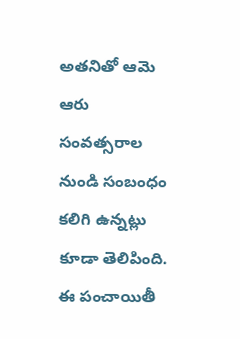అతనితో ఆమె ఆరు సంవత్సరాల నుండి సంబంధం కలిగి ఉన్నట్లు కూడా తెలిపింది. ఈ పంచాయితీ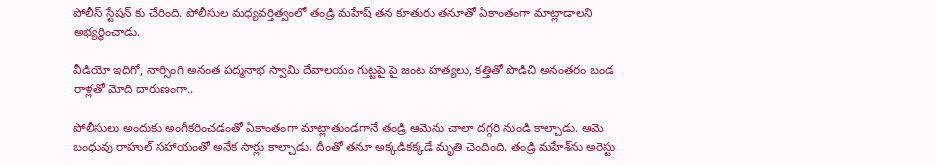పోలీస్ స్టేషన్ కు చేరింది. పోలీసుల మధ్యవర్తిత్వంలో తండ్రి మహేష్ తన కూతురు తనూతో ఏకాంతంగా మాట్లాడాలని అభ్యర్థించాడు.

వీడియో ఇదిగో, నార్సింగి అనంత పద్మనాభ స్వామి దేవాలయం గుట్టపై పై జంట హత్యలు, కత్తితో పొడిచి అనంతరం బండ రాళ్లతో మోది దారుణంగా..

పోలీసులు అందుకు అంగీకరించడంతో ఏకాంతంగా మాట్లాతుండగానే తండ్రి ఆమెను చాలా దగ్గరి నుండి కాల్చాడు. ఆమె బంధువు రాహుల్ సహాయంతో అనేక సార్లు కాల్చాడు. దీంతో తనూ అక్కడికక్కడే మృతి చెందింది. తండ్రి మహేశ్‌ను అరెస్టు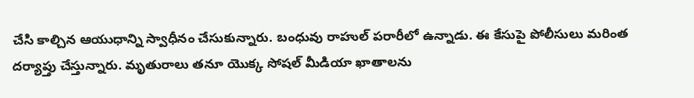చేసి కాల్చిన ఆయుధాన్ని స్వాధీనం చేసుకున్నారు. బంధువు రాహుల్ పరారీలో ఉన్నాడు. ఈ కేసుపై పోలీసులు మరింత దర్యాప్తు చేస్తున్నారు. మృతురాలు తనూ యొక్క సోషల్ మీడియా ఖాతాలను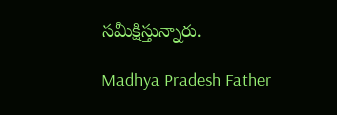సమీక్షిస్తున్నారు.

Madhya Pradesh Father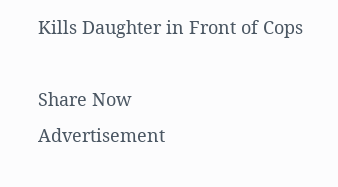Kills Daughter in Front of Cops

Share Now
Advertisement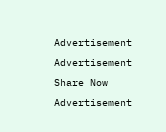Advertisement
Advertisement
Share Now
Advertisement